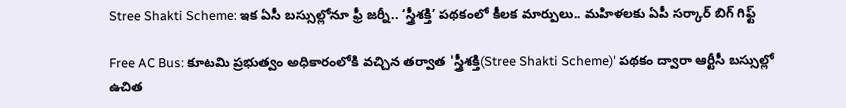Stree Shakti Scheme: ఇక ఏసీ బస్సుల్లోనూ ఫ్రీ జర్నీ.. ‘స్త్రీశక్తి’ పథకంలో కీలక మార్పులు.. మహిళలకు ఏపీ సర్కార్ బిగ్ గిఫ్ట్

Free AC Bus: కూటమి ప్రభుత్వం అధికారంలోకి వచ్చిన తర్వాత 'స్త్రీశక్తి(Stree Shakti Scheme)' పథకం ద్వారా ఆర్టీసీ బస్సుల్లో ఉచిత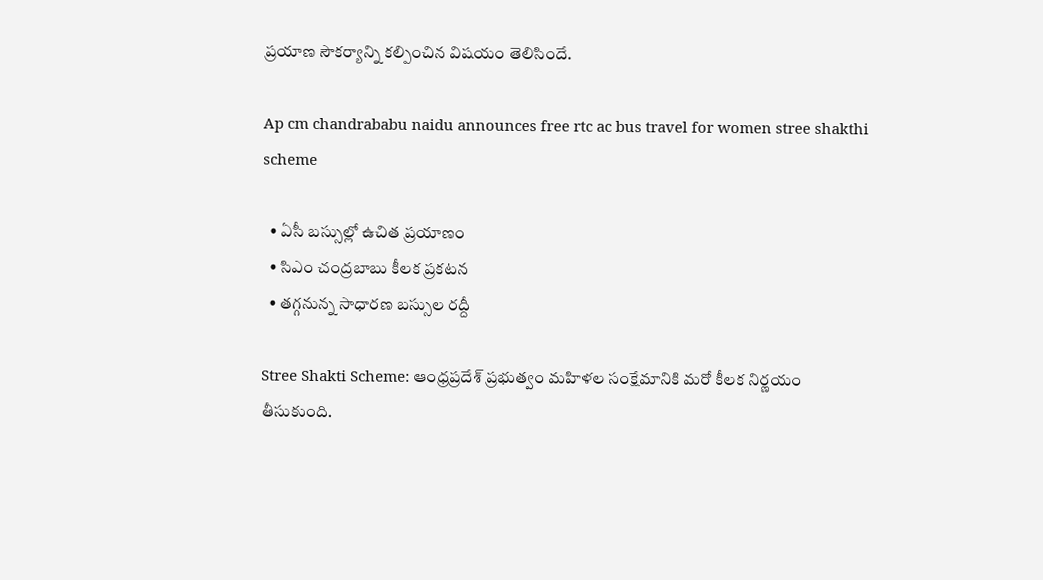ప్రయాణ సౌకర్యాన్ని కల్పించిన విషయం తెలిసిందే.

Ap cm chandrababu naidu announces free rtc ac bus travel for women stree shakthi scheme

  • ఏసీ బస్సుల్లో ఉచిత ప్రయాణం
  • సిఎం చంద్రబాబు కీలక ప్రకటన
  • తగ్గనున్న సాధారణ బస్సుల రద్దీ

Stree Shakti Scheme: ఆంధ్రప్రదేశ్ ప్రభుత్వం మహిళల సంక్షేమానికి మరో కీలక నిర్ణయం తీసుకుంది.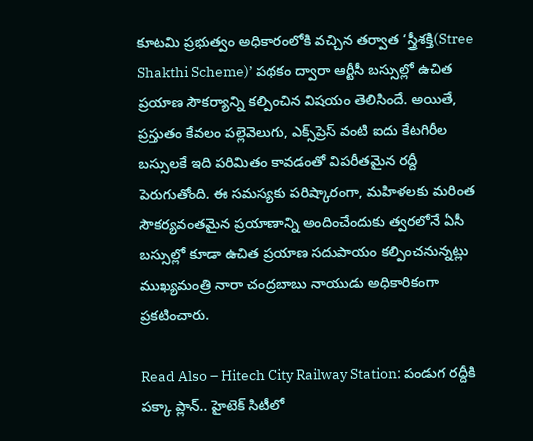కూటమి ప్రభుత్వం అధికారంలోకి వచ్చిన తర్వాత ‘స్త్రీశక్తి(Stree Shakthi Scheme)’ పథకం ద్వారా ఆర్టీసీ బస్సుల్లో ఉచిత ప్రయాణ సౌకర్యాన్ని కల్పించిన విషయం తెలిసిందే. అయితే, ప్రస్తుతం కేవలం పల్లెవెలుగు, ఎక్స్‌ప్రెస్ వంటి ఐదు కేటగిరీల బస్సులకే ఇది పరిమితం కావడంతో విపరీతమైన రద్దీ పెరుగుతోంది. ఈ సమస్యకు పరిష్కారంగా, మహిళలకు మరింత సౌకర్యవంతమైన ప్రయాణాన్ని అందించేందుకు త్వరలోనే ఏసీ బస్సుల్లో కూడా ఉచిత ప్రయాణ సదుపాయం కల్పించనున్నట్లు ముఖ్యమంత్రి నారా చంద్రబాబు నాయుడు అధికారికంగా ప్రకటించారు.

Read Also – Hitech City Railway Station: పండుగ రద్దీకి పక్కా ప్లాన్.. హైటెక్ సిటీలో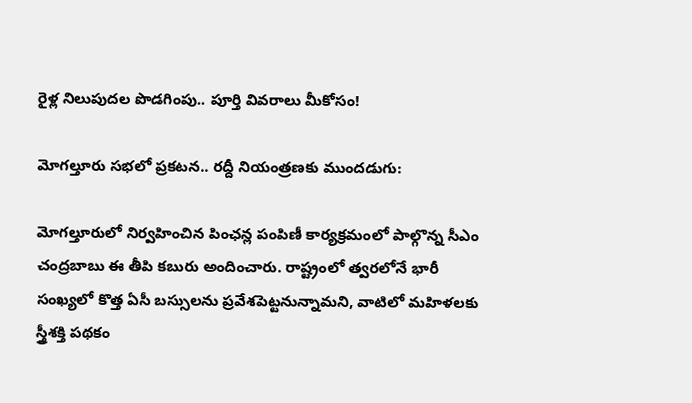రైళ్ల నిలుపుదల పొడగింపు.. పూర్తి వివరాలు మీకోసం!

మోగల్తూరు సభలో ప్రకటన.. రద్దీ నియంత్రణకు ముందడుగు:

మోగల్తూరులో నిర్వహించిన పింఛన్ల పంపిణీ కార్యక్రమంలో పాల్గొన్న సీఎం చంద్రబాబు ఈ తీపి కబురు అందించారు. రాష్ట్రంలో త్వరలోనే భారీ సంఖ్యలో కొత్త ఏసీ బస్సులను ప్రవేశపెట్టనున్నామని, వాటిలో మహిళలకు స్త్రీశక్తి పథకం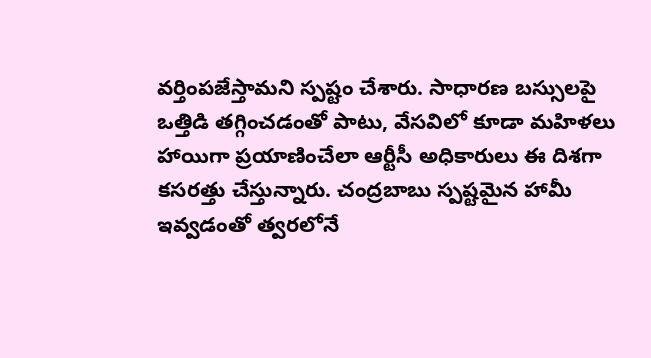వర్తింపజేస్తామని స్పష్టం చేశారు. సాధారణ బస్సులపై ఒత్తిడి తగ్గించడంతో పాటు, వేసవిలో కూడా మహిళలు హాయిగా ప్రయాణించేలా ఆర్టీసీ అధికారులు ఈ దిశగా కసరత్తు చేస్తున్నారు. చంద్రబాబు స్పష్టమైన హామీ ఇవ్వడంతో త్వరలోనే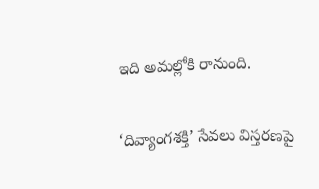ఇది అమల్లోకి రానుంది.

‘దివ్యాంగశక్తి’ సేవలు విస్తరణపై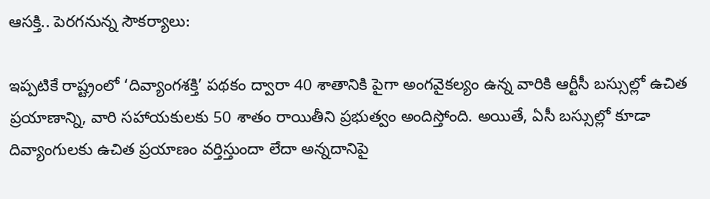ఆసక్తి.. పెరగనున్న సౌకర్యాలు:

ఇప్పటికే రాష్ట్రంలో ‘దివ్యాంగశక్తి’ పథకం ద్వారా 40 శాతానికి పైగా అంగవైకల్యం ఉన్న వారికి ఆర్టీసీ బస్సుల్లో ఉచిత ప్రయాణాన్ని, వారి సహాయకులకు 50 శాతం రాయితీని ప్రభుత్వం అందిస్తోంది. అయితే, ఏసీ బస్సుల్లో కూడా దివ్యాంగులకు ఉచిత ప్రయాణం వర్తిస్తుందా లేదా అన్నదానిపై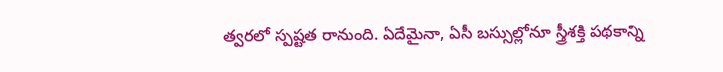త్వరలో స్పష్టత రానుంది. ఏదేమైనా, ఏసీ బస్సుల్లోనూ స్త్రీశక్తి పథకాన్ని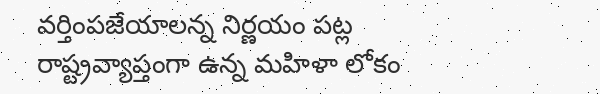వర్తింపజేయాలన్న నిర్ణయం పట్ల రాష్ట్రవ్యాప్తంగా ఉన్న మహిళా లోకం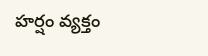హర్షం వ్యక్తం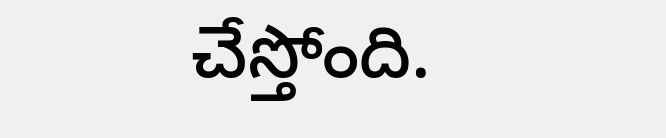చేస్తోంది.